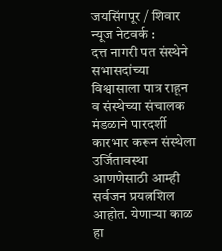जयसिंगपूर / शिवार न्यूज नेटवर्क :
दत्त नागरी पत संस्थेने सभासदांच्या विश्वासाला पात्र राहून व संस्थेच्या संचालक मंडळाने पारदर्शी कारभार करून संस्थेला उर्जितावस्था आणणेसाठी आम्ही सर्वजन प्रयत्नशिल आहोत. येणाऱ्या काळ हा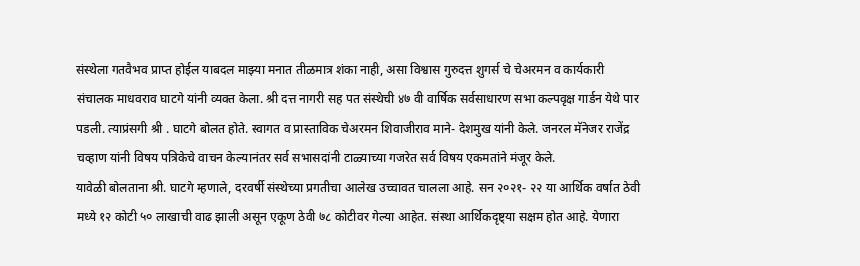संस्थेला गतवैभव प्राप्त होईल याबदल माझ्या मनात तीळमात्र शंका नाही, असा विश्वास गुरुदत्त शुगर्स चे चेअरमन व कार्यकारी संचालक माधवराव घाटगे यांनी व्यक्त केला. श्री दत्त नागरी सह पत संस्थेची ४७ वी वार्षिक सर्वसाधारण सभा कल्पवृक्ष गार्डन येथे पार पडली. त्याप्रंसगी श्री . घाटगे बोलत होते. स्वागत व प्रास्ताविक चेअरमन शिवाजीराव माने- देशमुख यांनी केले. जनरल मॅनेजर राजेंद्र चव्हाण यांनी विषय पत्रिकेचे वाचन केल्यानंतर सर्व सभासदांनी टाळ्याच्या गजरेत सर्व विषय एकमतांने मंजूर केले.
यावेळी बोलताना श्री. घाटगे म्हणाले, दरवर्षी संस्थेच्या प्रगतीचा आलेख उच्चावत चालला आहे. सन २०२१- २२ या आर्थिक वर्षात ठेवी मध्ये १२ कोटी ५० लाखाची वाढ झाली असून एकूण ठेवी ७८ कोटीवर गेल्या आहेत. संस्था आर्थिकदृष्ट्या सक्षम होत आहे. येणारा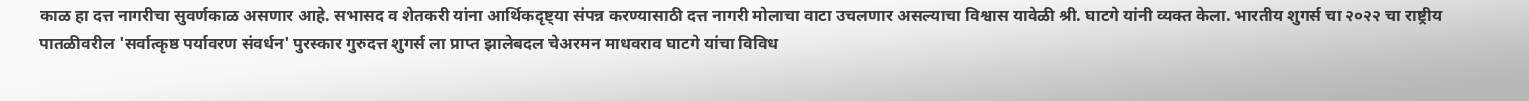काळ हा दत्त नागरीचा सुवर्णकाळ असणार आहे. सभासद व शेतकरी यांना आर्थिकदृष्ट्या संपन्न करण्यासाठी दत्त नागरी मोलाचा वाटा उचलणार असल्याचा विश्वास यावेळी श्री. घाटगे यांनी व्यक्त केला. भारतीय शुगर्स चा २०२२ चा राष्ट्रीय पातळीवरील 'सर्वात्कृष्ठ पर्यावरण संवर्धन' पुरस्कार गुरुदत्त शुगर्स ला प्राप्त झालेबदल चेअरमन माधवराव घाटगे यांचा विविध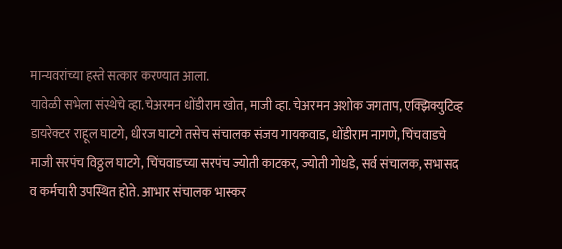मान्यवरांच्या हस्ते सत्कार करण्यात आला.
यावेळी सभेला संस्थेचे व्हा.चेअरमन धोंडीराम खोत, माजी व्हा. चेअरमन अशोक जगताप, एक्झिक्युटिव्ह डायरेक्टर राहूल घाटगे, धीरज घाटगे तसेच संचालक संजय गायकवाड, धोंडीराम नागणे, चिंचवाडचे माजी सरपंच विठ्ठल घाटगे, चिंचवाडच्या सरपंच ज्योती काटकर, ज्योती गोधडे, सर्व संचालक, सभासद व कर्मचारी उपस्थित होते. आभार संचालक भास्कर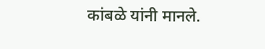कांबळे यांनी मानले.